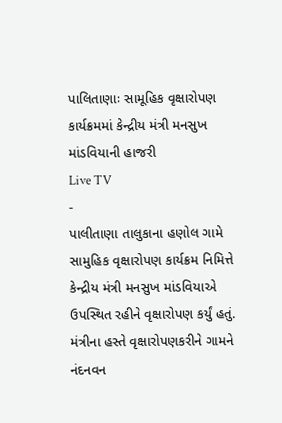પાલિતાણાઃ સામૂહિક વૃક્ષારોપણ કાર્યક્રમમાં કેન્દ્રીય મંત્રી મનસુખ માંડવિયાની હાજરી
Live TV
-
પાલીતાણા તાલુકાના હણોલ ગામે સામુહિક વૃક્ષારોપણ કાર્યક્રમ નિમિત્તે કેન્દ્રીય મંત્રી મનસુખ માંડવિયાએ ઉપસ્થિત રહીને વૃક્ષારોપણ કર્યું હતું. મંત્રીના હસ્તે વૃક્ષારોપણકરીને ગામને નંદનવન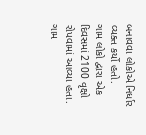બનાવવા લોકોએ નિર્ધાર વ્યક્ત કર્યો હતો.
ગામ લોકો દ્વારા એક દિવસમાં 2100 વૃક્ષો રોપવામાં આવ્યા હતા. ગામ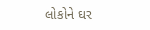લોકોને ઘર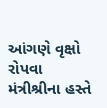આંગણે વૃક્ષો રોપવા મંત્રીશ્રીના હસ્તે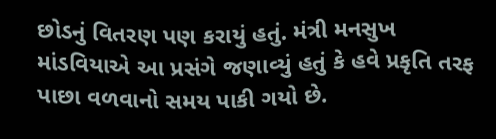છોડનું વિતરણ પણ કરાયું હતું. મંત્રી મનસુખ માંડવિયાએ આ પ્રસંગે જણાવ્યું હતું કે હવે પ્રકૃતિ તરફ પાછા વળવાનો સમય પાકી ગયો છે.